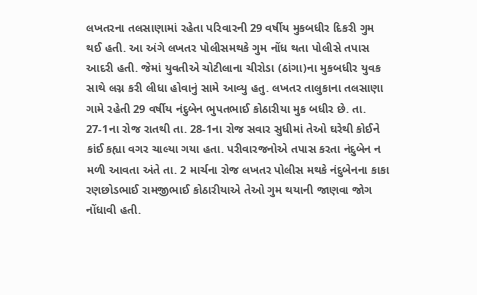લખતરના તલસાણામાં રહેતા પરિવારની 29 વર્ષીય મુકબધીર દિકરી ગુમ થઈ હતી. આ અંગે લખતર પોલીસમથકે ગુમ નોંધ થતા પોલીસે તપાસ આદરી હતી. જેમાં યુવતીએ ચોટીલાના ચીરોડા (ઠાંગા)ના મુકબધીર યુવક સાથે લગ્ન કરી લીધા હોવાનું સામે આવ્યુ હતુ. લખતર તાલુકાના તલસાણા ગામે રહેતી 29 વર્ષીય નંદુબેન ભુપતભાઈ કોઠારીયા મુક બધીર છે. તા. 27-1ના રોજ રાતથી તા. 28-1ના રોજ સવાર સુધીમાં તેઓ ઘરેથી કોઈને કાંઈ કહ્યા વગર ચાલ્યા ગયા હતા. પરીવારજનોએ તપાસ કરતા નંદુબેન ન મળી આવતા અંતે તા. 2 માર્ચના રોજ લખતર પોલીસ મથકે નંદુબેનના કાકા રણછોડભાઈ રામજીભાઈ કોઠારીયાએ તેઓ ગુમ થયાની જાણવા જોગ નોંધાવી હતી.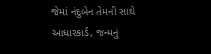જેમાં નંદુબેન તેમની સાથે આધારકાર્ડ, જન્મનું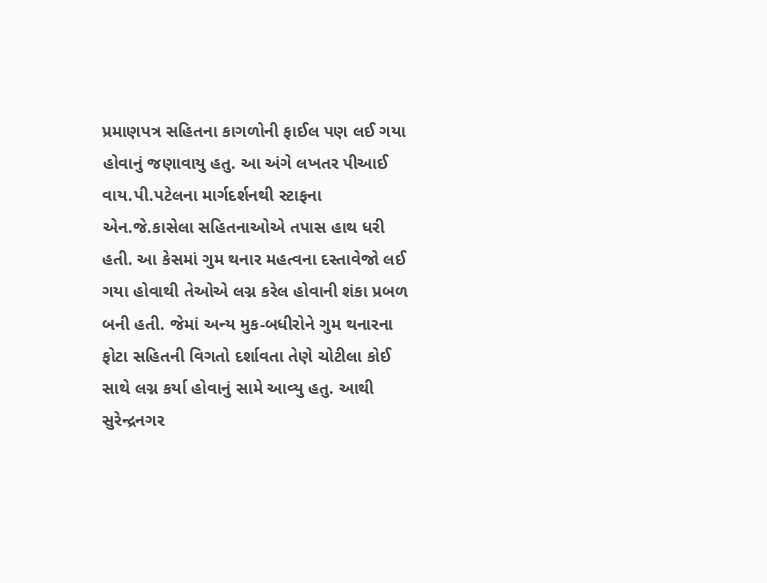પ્રમાણપત્ર સહિતના કાગળોની ફાઈલ પણ લઈ ગયા હોવાનું જણાવાયુ હતુ. આ અંગે લખતર પીઆઈ વાય.પી.પટેલના માર્ગદર્શનથી સ્ટાફના એન.જે.કાસેલા સહિતનાઓએ તપાસ હાથ ધરી હતી. આ કેસમાં ગુમ થનાર મહત્વના દસ્તાવેજો લઈ ગયા હોવાથી તેઓએ લગ્ન કરેલ હોવાની શંકા પ્રબળ બની હતી. જેમાં અન્ય મુક-બધીરોને ગુમ થનારના ફોટા સહિતની વિગતો દર્શાવતા તેણે ચોટીલા કોઈ સાથે લગ્ન કર્યા હોવાનું સામે આવ્યુ હતુ. આથી સુરેન્દ્રનગર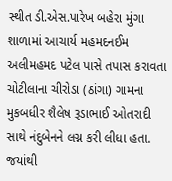સ્થીત ડી.એસ.પારેખ બહેરા મુંગા શાળામાં આચાર્ય મહમદનઈમ અલીમહમદ પટેલ પાસે તપાસ કરાવતા ચોટીલાના ચીરોડા (ઠાંગા) ગામના મુકબધીર શૈલેષ રૂડાભાઈ ઓતરાદી સાથે નંદુબેનને લગ્ન કરી લીધા હતા. જયાંથી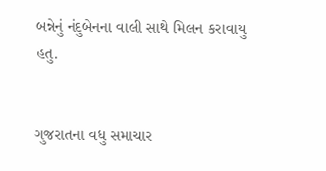બન્નેનું નંદુબેનના વાલી સાથે મિલન કરાવાયુ હતુ.


ગુજરાતના વધુ સમાચાર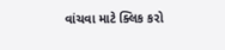વાંચવા માટે ક્લિક કરો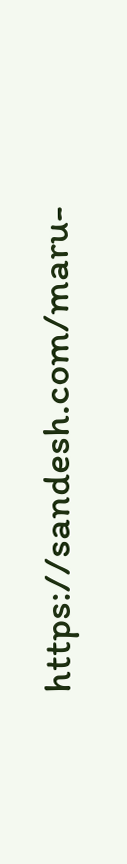https://sandesh.com/maru-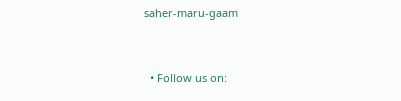saher-maru-gaam


  • Follow us on: